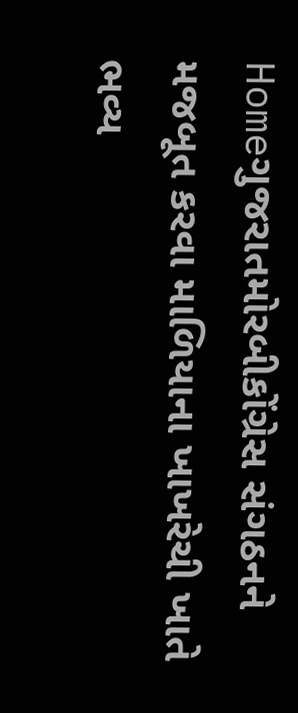Homeગુજરાતમોરબીકોંગ્રેસ સંગઠનને મજબૂત કરવા માળિયાના ખાખરેચી ખાતે ભવ્ય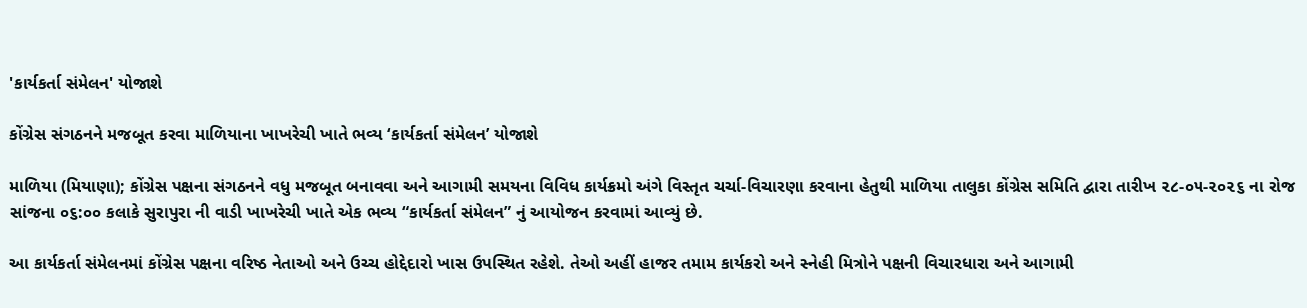'કાર્યકર્તા સંમેલન' યોજાશે

કોંગ્રેસ સંગઠનને મજબૂત કરવા માળિયાના ખાખરેચી ખાતે ભવ્ય ‘કાર્યકર્તા સંમેલન’ યોજાશે

માળિયા (મિયાણા); કોંગ્રેસ પક્ષના સંગઠનને વધુ મજબૂત બનાવવા અને આગામી સમયના વિવિધ કાર્યક્રમો અંગે વિસ્તૃત ચર્ચા-વિચારણા કરવાના હેતુથી માળિયા તાલુકા કોંગ્રેસ સમિતિ દ્વારા તારીખ ૨૮-૦૫-૨૦૨૬ ના રોજ સાંજના ૦૬:૦૦ કલાકે સુરાપુરા ની વાડી ખાખરેચી ખાતે એક ભવ્ય “કાર્યકર્તા સંમેલન” નું આયોજન કરવામાં આવ્યું છે.

આ કાર્યકર્તા સંમેલનમાં કોંગ્રેસ પક્ષના વરિષ્ઠ નેતાઓ અને ઉચ્ચ હોદ્દેદારો ખાસ ઉપસ્થિત રહેશે. તેઓ અહીં હાજર તમામ કાર્યકરો અને સ્નેહી મિત્રોને પક્ષની વિચારધારા અને આગામી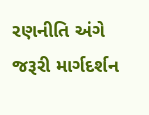રણનીતિ અંગે જરૂરી માર્ગદર્શન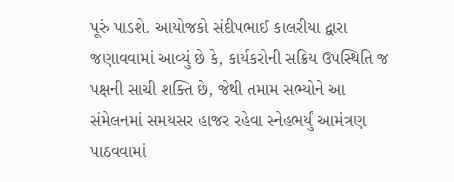પૂરું પાડશે. આયોજકો સંદીપભાઈ કાલરીયા દ્વારા જણાવવામાં આવ્યું છે કે, કાર્યકરોની સક્રિય ઉપસ્થિતિ જ પક્ષની સાચી શક્તિ છે, જેથી તમામ સભ્યોને આ સંમેલનમાં સમયસર હાજર રહેવા સ્નેહભર્યું આમંત્રણ પાઠવવામાં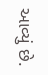આવ્યું છે.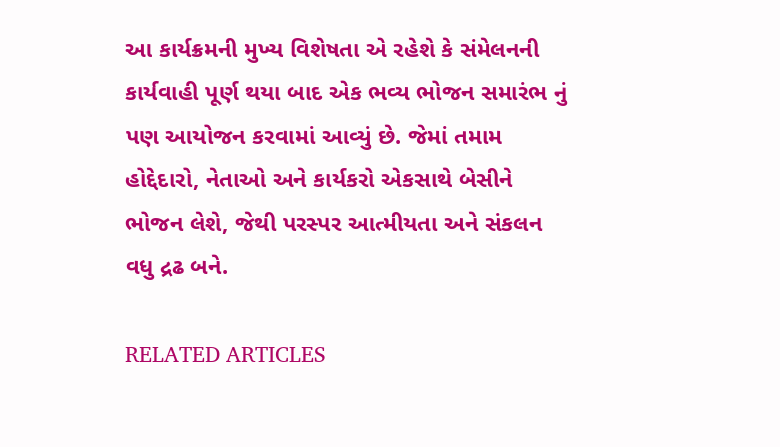આ કાર્યક્રમની મુખ્ય વિશેષતા એ રહેશે કે સંમેલનની કાર્યવાહી પૂર્ણ થયા બાદ એક ભવ્ય ભોજન સમારંભ નું પણ આયોજન કરવામાં આવ્યું છે. જેમાં તમામ હોદ્દેદારો, નેતાઓ અને કાર્યકરો એકસાથે બેસીને ભોજન લેશે, જેથી પરસ્પર આત્મીયતા અને સંકલન વધુ દ્રઢ બને.

RELATED ARTICLES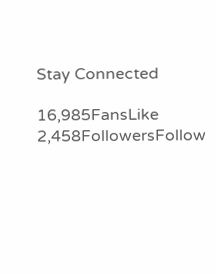Stay Connected

16,985FansLike
2,458FollowersFollow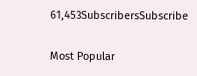61,453SubscribersSubscribe

Most Popular